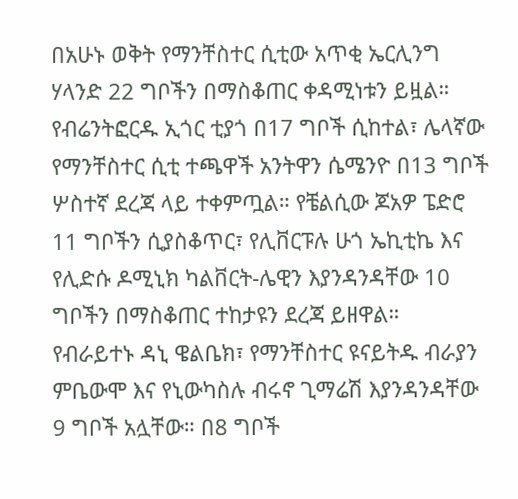በአሁኑ ወቅት የማንቸስተር ሲቲው አጥቂ ኤርሊንግ ሃላንድ 22 ግቦችን በማስቆጠር ቀዳሚነቱን ይዟል። የብሬንትፎርዱ ኢጎር ቲያጎ በ17 ግቦች ሲከተል፣ ሌላኛው የማንቸስተር ሲቲ ተጫዋች አንትዋን ሴሜንዮ በ13 ግቦች ሦስተኛ ደረጃ ላይ ተቀምጧል። የቼልሲው ጆአዎ ፔድሮ 11 ግቦችን ሲያስቆጥር፣ የሊቨርፑሉ ሁጎ ኤኪቲኬ እና የሊድሱ ዶሚኒክ ካልቨርት-ሌዊን እያንዳንዳቸው 10 ግቦችን በማስቆጠር ተከታዩን ደረጃ ይዘዋል።
የብራይተኑ ዳኒ ዌልቤክ፣ የማንቸስተር ዩናይትዱ ብራያን ምቤውሞ እና የኒውካስሉ ብሩኖ ጊማሬሽ እያንዳንዳቸው 9 ግቦች አሏቸው። በ8 ግቦች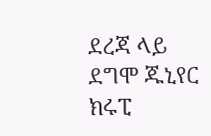ደረጃ ላይ ደግሞ ጁኒየር ክሩፒ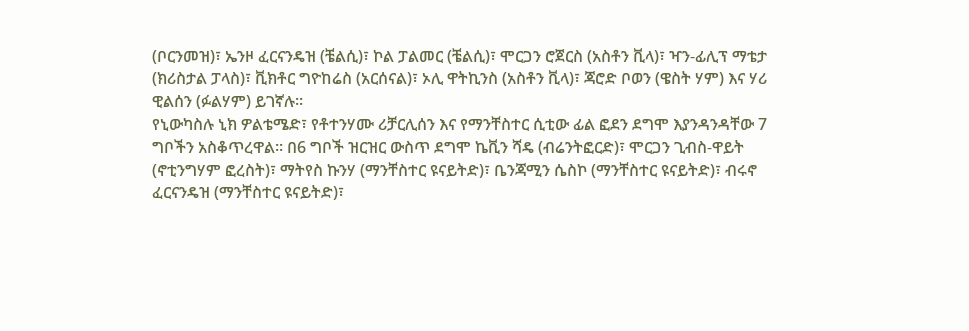(ቦርንመዝ)፣ ኤንዞ ፈርናንዴዝ (ቼልሲ)፣ ኮል ፓልመር (ቼልሲ)፣ ሞርጋን ሮጀርስ (አስቶን ቪላ)፣ ዣን-ፊሊፕ ማቴታ (ክሪስታል ፓላስ)፣ ቪክቶር ግዮከሬስ (አርሰናል)፣ ኦሊ ዋትኪንስ (አስቶን ቪላ)፣ ጃሮድ ቦወን (ዌስት ሃም) እና ሃሪ ዊልሰን (ፉልሃም) ይገኛሉ።
የኒውካስሉ ኒክ ዎልቴሜድ፣ የቶተንሃሙ ሪቻርሊሰን እና የማንቸስተር ሲቲው ፊል ፎደን ደግሞ እያንዳንዳቸው 7 ግቦችን አስቆጥረዋል። በ6 ግቦች ዝርዝር ውስጥ ደግሞ ኬቪን ሻዴ (ብሬንትፎርድ)፣ ሞርጋን ጊብስ-ዋይት (ኖቲንግሃም ፎረስት)፣ ማትየስ ኩንሃ (ማንቸስተር ዩናይትድ)፣ ቤንጃሚን ሴስኮ (ማንቸስተር ዩናይትድ)፣ ብሩኖ ፈርናንዴዝ (ማንቸስተር ዩናይትድ)፣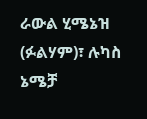ራውል ሂሜኔዝ (ፉልሃም)፣ ሉካስ ኔሜቻ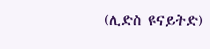(ሊድስ ዩናይትድ)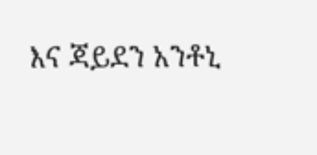እና ጃይደን አንቶኒ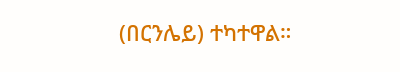(በርንሌይ) ተካተዋል።